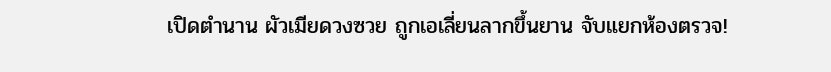เปิดตำนาน ผัวเมียดวงซวย ถูกเอเลี่ยนลากขึ้นยาน จับแยกห้องตรวจ!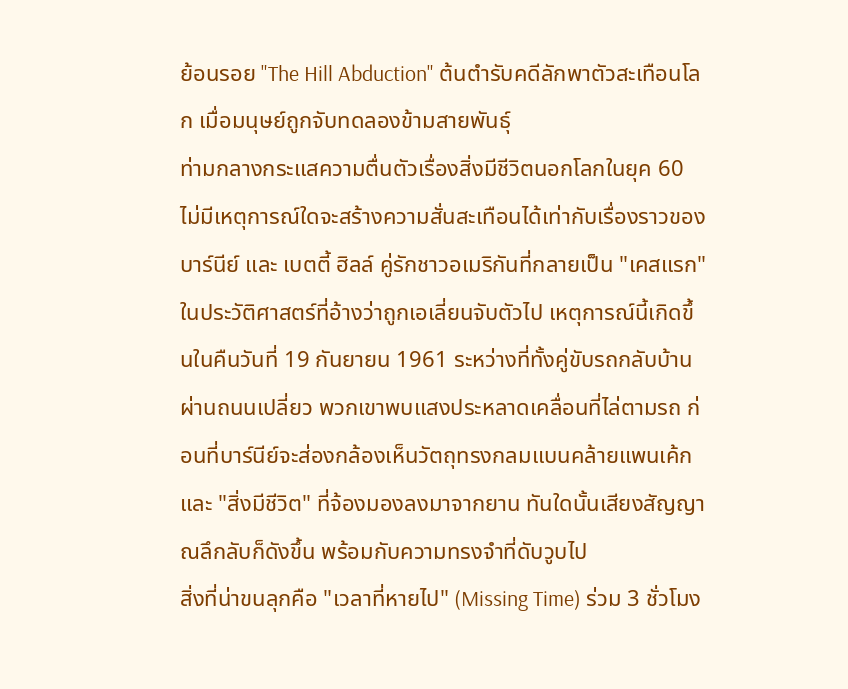ย้อนรอย "The Hill Abduction" ต้นตำรับคดีลักพาตัวสะเทือนโลก เมื่อมนุษย์ถูกจับทดลองข้ามสายพันธุ์
ท่ามกลางกระแสความตื่นตัวเรื่องสิ่งมีชีวิตนอกโลกในยุค 60 ไม่มีเหตุการณ์ใดจะสร้างความสั่นสะเทือนได้เท่ากับเรื่องราวของ บาร์นีย์ และ เบตตี้ ฮิลล์ คู่รักชาวอเมริกันที่กลายเป็น "เคสแรก" ในประวัติศาสตร์ที่อ้างว่าถูกเอเลี่ยนจับตัวไป เหตุการณ์นี้เกิดขึ้นในคืนวันที่ 19 กันยายน 1961 ระหว่างที่ทั้งคู่ขับรถกลับบ้านผ่านถนนเปลี่ยว พวกเขาพบแสงประหลาดเคลื่อนที่ไล่ตามรถ ก่อนที่บาร์นีย์จะส่องกล้องเห็นวัตถุทรงกลมแบนคล้ายแพนเค้กและ "สิ่งมีชีวิต" ที่จ้องมองลงมาจากยาน ทันใดนั้นเสียงสัญญาณลึกลับก็ดังขึ้น พร้อมกับความทรงจำที่ดับวูบไป
สิ่งที่น่าขนลุกคือ "เวลาที่หายไป" (Missing Time) ร่วม 3 ชั่วโมง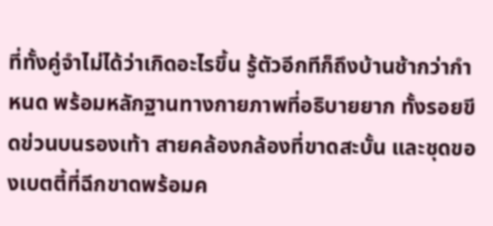ที่ทั้งคู่จำไม่ได้ว่าเกิดอะไรขึ้น รู้ตัวอีกทีก็ถึงบ้านช้ากว่ากำหนด พร้อมหลักฐานทางกายภาพที่อธิบายยาก ทั้งรอยขีดข่วนบนรองเท้า สายคล้องกล้องที่ขาดสะบั้น และชุดของเบตตี้ที่ฉีกขาดพร้อมค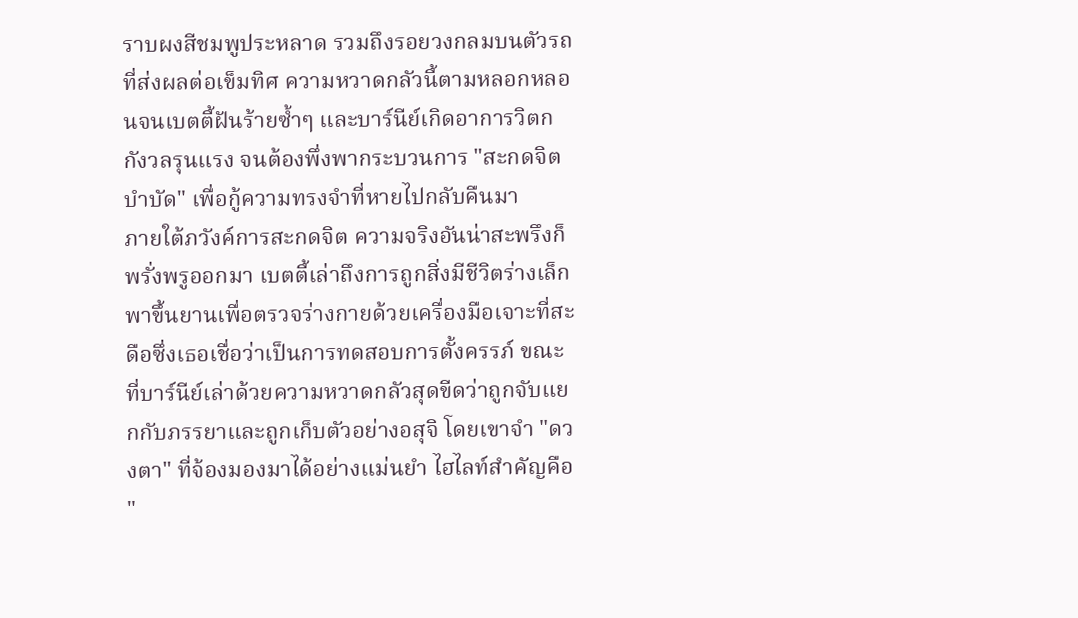ราบผงสีชมพูประหลาด รวมถึงรอยวงกลมบนตัวรถที่ส่งผลต่อเข็มทิศ ความหวาดกลัวนี้ตามหลอกหลอนจนเบตตี้ฝันร้ายซ้ำๆ และบาร์นีย์เกิดอาการวิตกกังวลรุนแรง จนต้องพึ่งพากระบวนการ "สะกดจิตบำบัด" เพื่อกู้ความทรงจำที่หายไปกลับคืนมา
ภายใต้ภวังค์การสะกดจิต ความจริงอันน่าสะพรึงก็พรั่งพรูออกมา เบตตี้เล่าถึงการถูกสิ่งมีชีวิตร่างเล็กพาขึ้นยานเพื่อตรวจร่างกายด้วยเครื่องมือเจาะที่สะดือซึ่งเธอเชื่อว่าเป็นการทดสอบการตั้งครรภ์ ขณะที่บาร์นีย์เล่าด้วยความหวาดกลัวสุดขีดว่าถูกจับแยกกับภรรยาและถูกเก็บตัวอย่างอสุจิ โดยเขาจำ "ดวงตา" ที่จ้องมองมาได้อย่างแม่นยำ ไฮไลท์สำคัญคือ "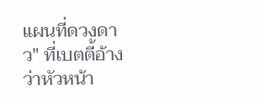แผนที่ดวงดาว" ที่เบตตี้อ้างว่าหัวหน้า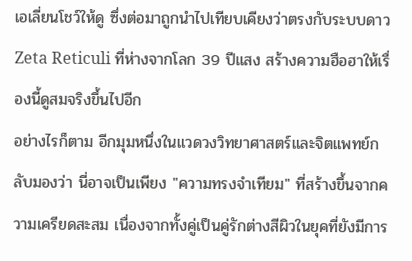เอเลี่ยนโชว์ให้ดู ซึ่งต่อมาถูกนำไปเทียบเคียงว่าตรงกับระบบดาว Zeta Reticuli ที่ห่างจากโลก 39 ปีแสง สร้างความฮือฮาให้เรื่องนี้ดูสมจริงขึ้นไปอีก
อย่างไรก็ตาม อีกมุมหนึ่งในแวดวงวิทยาศาสตร์และจิตแพทย์กลับมองว่า นี่อาจเป็นเพียง "ความทรงจำเทียม" ที่สร้างขึ้นจากความเครียดสะสม เนื่องจากทั้งคู่เป็นคู่รักต่างสีผิวในยุคที่ยังมีการ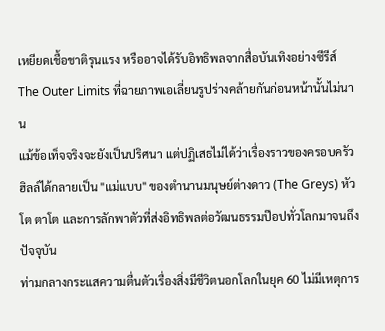เหยียดเชื้อชาติรุนแรง หรืออาจได้รับอิทธิพลจากสื่อบันเทิงอย่างซีรีส์ The Outer Limits ที่ฉายภาพเอเลี่ยนรูปร่างคล้ายกันก่อนหน้านั้นไม่นาน
แม้ข้อเท็จจริงจะยังเป็นปริศนา แต่ปฏิเสธไม่ได้ว่าเรื่องราวของครอบครัวฮิลล์ได้กลายเป็น "แม่แบบ" ของตำนานมนุษย์ต่างดาว (The Greys) หัวโต ตาโต และการลักพาตัวที่ส่งอิทธิพลต่อวัฒนธรรมป๊อปทั่วโลกมาจนถึงปัจจุบัน
ท่ามกลางกระแสความตื่นตัวเรื่องสิ่งมีชีวิตนอกโลกในยุค 60 ไม่มีเหตุการ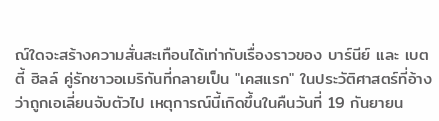ณ์ใดจะสร้างความสั่นสะเทือนได้เท่ากับเรื่องราวของ บาร์นีย์ และ เบตตี้ ฮิลล์ คู่รักชาวอเมริกันที่กลายเป็น "เคสแรก" ในประวัติศาสตร์ที่อ้างว่าถูกเอเลี่ยนจับตัวไป เหตุการณ์นี้เกิดขึ้นในคืนวันที่ 19 กันยายน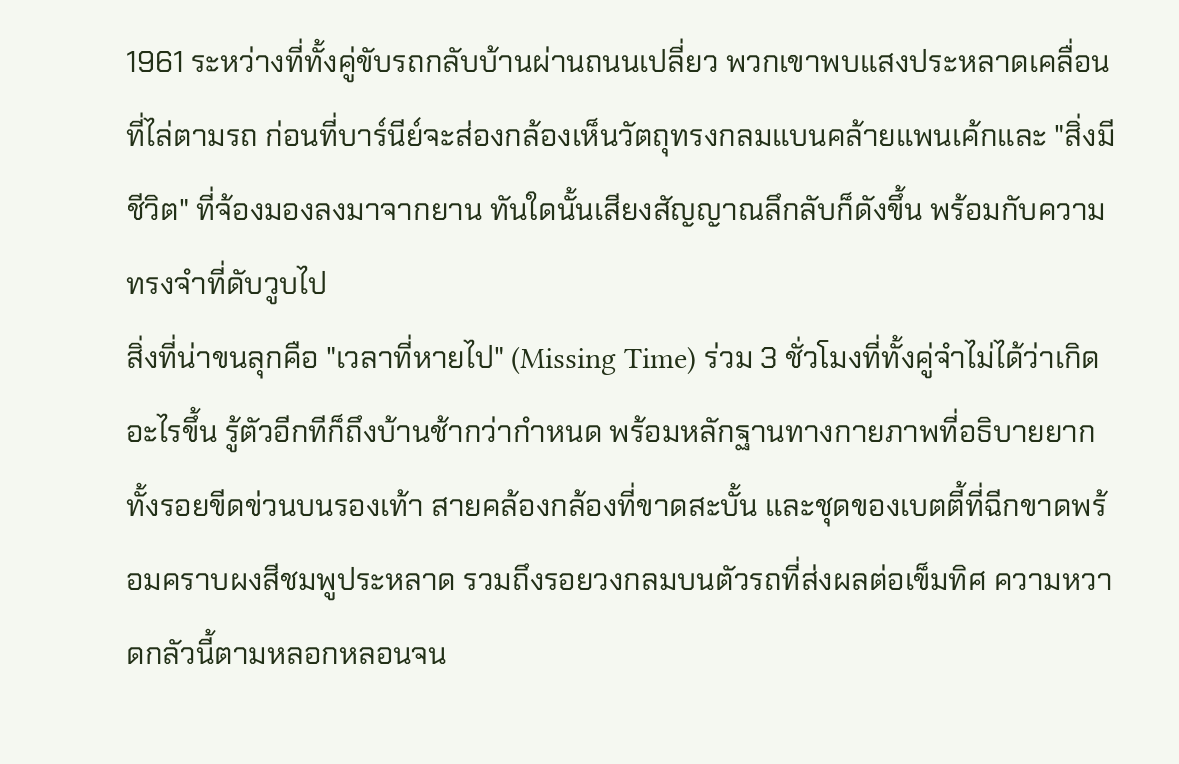1961 ระหว่างที่ทั้งคู่ขับรถกลับบ้านผ่านถนนเปลี่ยว พวกเขาพบแสงประหลาดเคลื่อนที่ไล่ตามรถ ก่อนที่บาร์นีย์จะส่องกล้องเห็นวัตถุทรงกลมแบนคล้ายแพนเค้กและ "สิ่งมีชีวิต" ที่จ้องมองลงมาจากยาน ทันใดนั้นเสียงสัญญาณลึกลับก็ดังขึ้น พร้อมกับความทรงจำที่ดับวูบไป
สิ่งที่น่าขนลุกคือ "เวลาที่หายไป" (Missing Time) ร่วม 3 ชั่วโมงที่ทั้งคู่จำไม่ได้ว่าเกิดอะไรขึ้น รู้ตัวอีกทีก็ถึงบ้านช้ากว่ากำหนด พร้อมหลักฐานทางกายภาพที่อธิบายยาก ทั้งรอยขีดข่วนบนรองเท้า สายคล้องกล้องที่ขาดสะบั้น และชุดของเบตตี้ที่ฉีกขาดพร้อมคราบผงสีชมพูประหลาด รวมถึงรอยวงกลมบนตัวรถที่ส่งผลต่อเข็มทิศ ความหวาดกลัวนี้ตามหลอกหลอนจน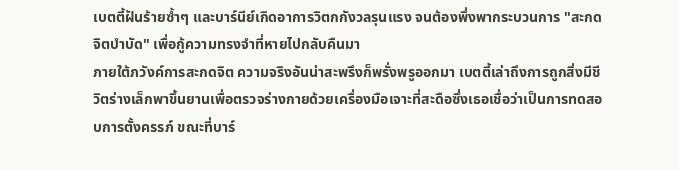เบตตี้ฝันร้ายซ้ำๆ และบาร์นีย์เกิดอาการวิตกกังวลรุนแรง จนต้องพึ่งพากระบวนการ "สะกดจิตบำบัด" เพื่อกู้ความทรงจำที่หายไปกลับคืนมา
ภายใต้ภวังค์การสะกดจิต ความจริงอันน่าสะพรึงก็พรั่งพรูออกมา เบตตี้เล่าถึงการถูกสิ่งมีชีวิตร่างเล็กพาขึ้นยานเพื่อตรวจร่างกายด้วยเครื่องมือเจาะที่สะดือซึ่งเธอเชื่อว่าเป็นการทดสอบการตั้งครรภ์ ขณะที่บาร์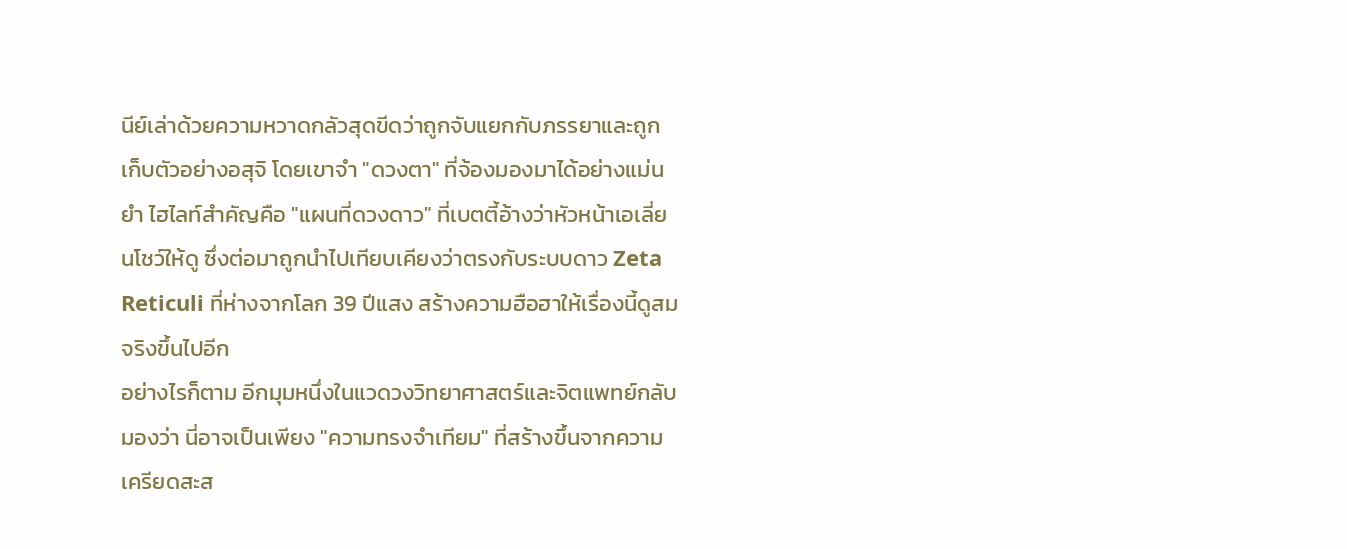นีย์เล่าด้วยความหวาดกลัวสุดขีดว่าถูกจับแยกกับภรรยาและถูกเก็บตัวอย่างอสุจิ โดยเขาจำ "ดวงตา" ที่จ้องมองมาได้อย่างแม่นยำ ไฮไลท์สำคัญคือ "แผนที่ดวงดาว" ที่เบตตี้อ้างว่าหัวหน้าเอเลี่ยนโชว์ให้ดู ซึ่งต่อมาถูกนำไปเทียบเคียงว่าตรงกับระบบดาว Zeta Reticuli ที่ห่างจากโลก 39 ปีแสง สร้างความฮือฮาให้เรื่องนี้ดูสมจริงขึ้นไปอีก
อย่างไรก็ตาม อีกมุมหนึ่งในแวดวงวิทยาศาสตร์และจิตแพทย์กลับมองว่า นี่อาจเป็นเพียง "ความทรงจำเทียม" ที่สร้างขึ้นจากความเครียดสะส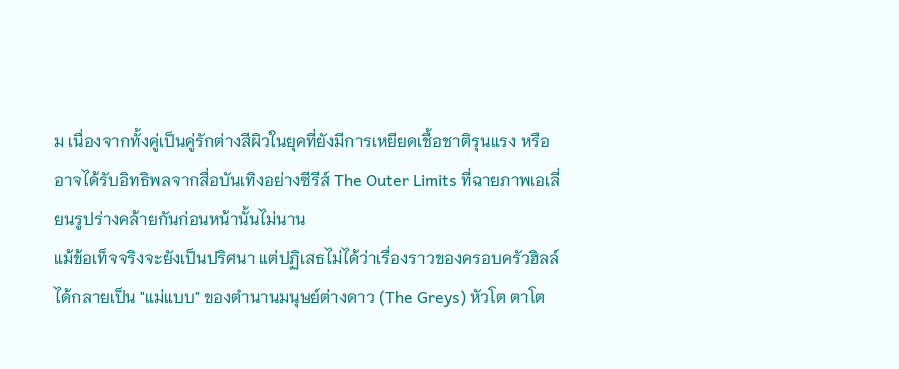ม เนื่องจากทั้งคู่เป็นคู่รักต่างสีผิวในยุคที่ยังมีการเหยียดเชื้อชาติรุนแรง หรืออาจได้รับอิทธิพลจากสื่อบันเทิงอย่างซีรีส์ The Outer Limits ที่ฉายภาพเอเลี่ยนรูปร่างคล้ายกันก่อนหน้านั้นไม่นาน
แม้ข้อเท็จจริงจะยังเป็นปริศนา แต่ปฏิเสธไม่ได้ว่าเรื่องราวของครอบครัวฮิลล์ได้กลายเป็น "แม่แบบ" ของตำนานมนุษย์ต่างดาว (The Greys) หัวโต ตาโต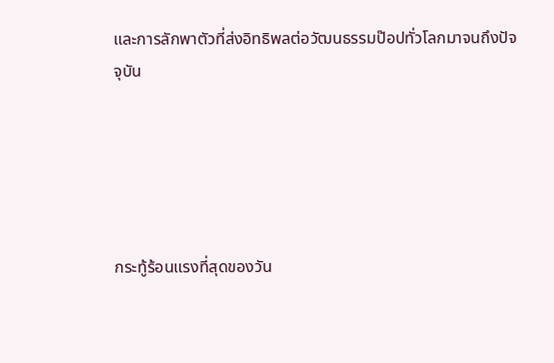และการลักพาตัวที่ส่งอิทธิพลต่อวัฒนธรรมป๊อปทั่วโลกมาจนถึงปัจจุบัน





กระทู้ร้อนแรงที่สุดของวัน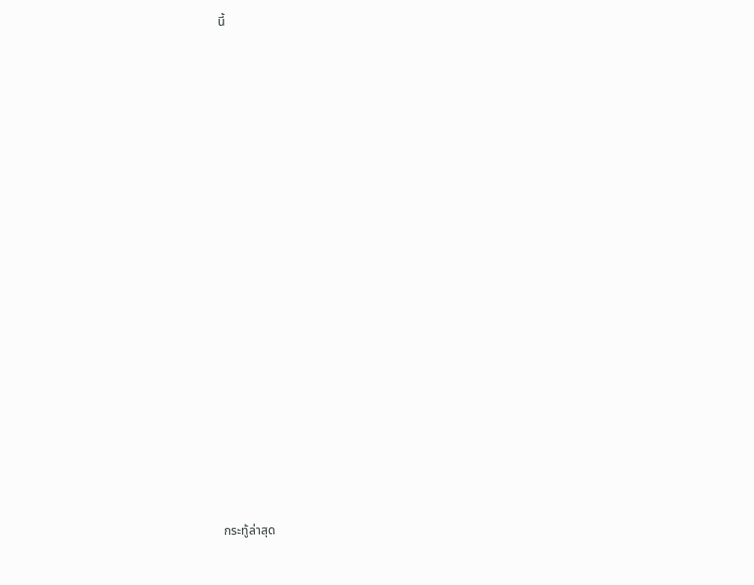นี้
























กระทู้ล่าสุด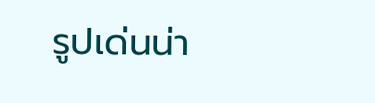รูปเด่นน่า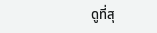ดูที่สุ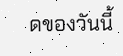ดของวันนี้